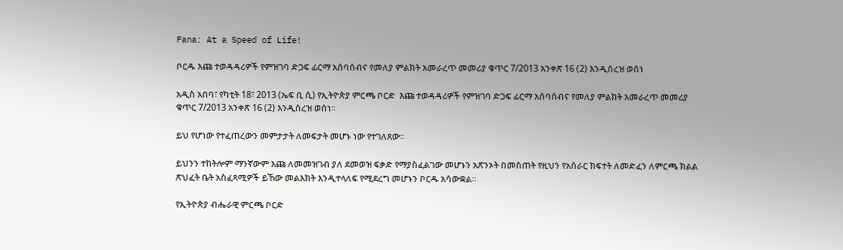Fana: At a Speed of Life!

ቦርዱ እጩ ተወዳዳሪዎች የምዝገባ ድጋፍ ፊርማ አሰባሰብና የመለያ ምልክት አመራረጥ መመሪያ ቁጥር 7/2013 አንቀጽ 16 (2) እንዲሰረዝ ወሰነ

አዲስ አበባ፣ የካቲት 18፣ 2013 (ኤፍ ቢ ሲ) የኢትዮጵያ ምርጫ ቦርድ  እጩ ተወዳዳሪዎች የምዝገባ ድጋፍ ፊርማ አሰባሰብና የመለያ ምልክት አመራረጥ መመሪያ ቁጥር 7/2013 አንቀጽ 16 (2) እንዲሰረዝ ወሰነ፡፡

ይህ የሆነው የተፈጠረውን መምታታት ለመፍታት መሆኑ ነው የተገለጸው፡፡

ይህንን ተከትሎም ማንኛውም እጩ ለመመዝገብ ያለ ደመወዝ ፍቃድ የማያስፈልገው መሆኑን አጽንኦት በመስጠት የዚህን የአሰራር ክፍተት ለመድፈን ለምርጫ ክልል ጽህፈት ቤት አስፈጻሚዎች ይኸው መልእክት እንዲተላለፍ የሚደረግ መሆኑን ቦርዱ አሳውቋል።

የኢትዮጵያ ብሔራዊ ምርጫ ቦርድ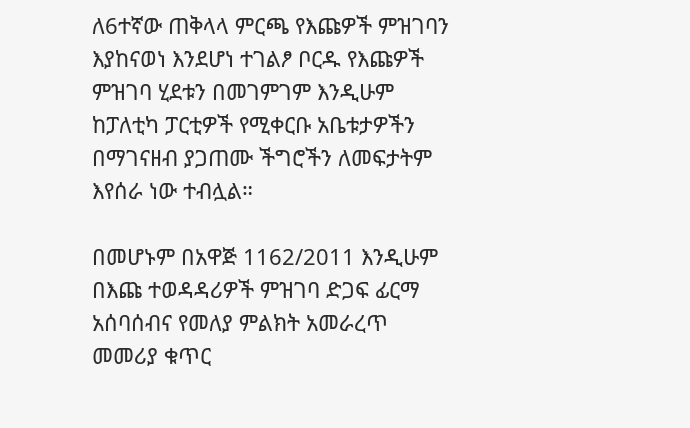ለ6ተኛው ጠቅላላ ምርጫ የእጩዎች ምዝገባን እያከናወነ እንደሆነ ተገልፆ ቦርዱ የእጩዎች ምዝገባ ሂደቱን በመገምገም እንዲሁም ከፓለቲካ ፓርቲዎች የሚቀርቡ አቤቱታዎችን በማገናዘብ ያጋጠሙ ችግሮችን ለመፍታትም እየሰራ ነው ተብሏል።

በመሆኑም በአዋጅ 1162/2011 እንዲሁም በእጩ ተወዳዳሪዎች ምዝገባ ድጋፍ ፊርማ አሰባሰብና የመለያ ምልክት አመራረጥ መመሪያ ቁጥር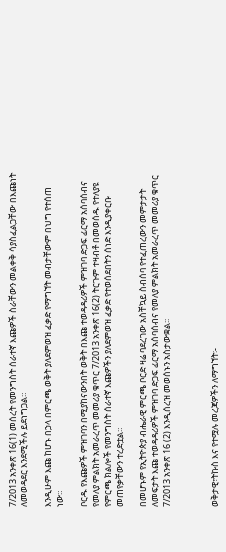7/2013 አንቀጽ 16(1) መሰረት የመንግስት ሰራተኛ እጩዎች ስራቸውን መልቀቅ ሳያስፈልጋቸው በእጩነት ለመወዳደር እንደሚችሉ ይደነግጋል።

እንዲሁም እጩ ከሆኑ በኃላ በምርጫ ወቅት ያለደምወዝ ፈቃድ የማግኘት መብታቸውም በህግ የተሰጠ ነው።

ቦርዱ የእጩዎች ምዝገባን በሚያከናውንበት ወቅት በእጩ ተወዳዳሪዎች ምዝገባ ድጋፍ ፊርማ አሰባሰብና የመለያ ምልክት አመራረጥ መመሪያ ቁጥር 7/2013 አንቀጽ 16(2) ትርጉም ተዛብቶ በመወሰዱ የተለያዩ የምርጫ ክልሎች የመንግስት ሰራተኛ እጩዎችን ያለደምወዝ ፈቃድ የተወሰደበትን ሰነድ እንዲያቀርቡ መጠየቃቸውን ተረድቷል።

በመሆኑም የኢትዮጵያ ብሔራዊ ምርጫ ቦርድ ዛሬ ባደረገው አስቸኳይ ስብሰባ የተፈጠረውን መምታታት ለመፍታት እጩ ተወዳዳሪዎች ምዝገባ ድጋፍ ፊርማ አሰባሰብና የመለያ ምልክት አመራረጥ መመሪያ ቁጥር 7/2013 አንቀጽ 16 (2) እንዲሰረዝ መወሰኑን አስታውቋል፡፡



ወቅታዊ፣ትኩስ እና የተሟሉ መረጃዎችን ለማግኘት፡-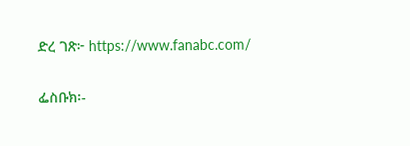ድረ ገጽ፦ https://www.fanabc.com/

ፌስቡክ፡-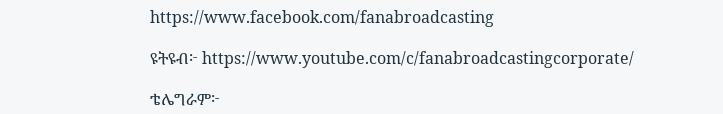https://www.facebook.com/fanabroadcasting

ዩትዩብ፦ https://www.youtube.com/c/fanabroadcastingcorporate/

ቴሌግራም፦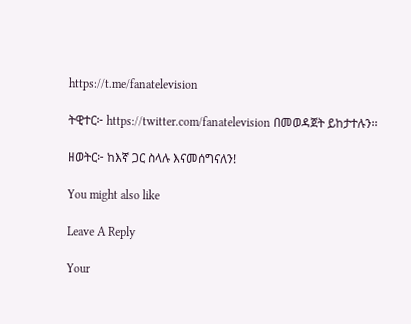https://t.me/fanatelevision

ትዊተር፦ https://twitter.com/fanatelevision በመወዳጀት ይከታተሉን፡፡

ዘወትር፦ ከእኛ ጋር ስላሉ እናመሰግናለን!

You might also like

Leave A Reply

Your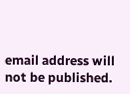email address will not be published.